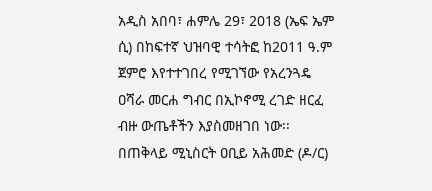አዲስ አበባ፣ ሐምሌ 29፣ 2018 (ኤፍ ኤም ሲ) በከፍተኛ ህዝባዊ ተሳትፎ ከ2011 ዓ.ም ጀምሮ እየተተገበረ የሚገኘው የአረንጓዴ ዐሻራ መርሐ ግብር በኢኮኖሚ ረገድ ዘርፈ ብዙ ውጤቶችን እያስመዘገበ ነው፡፡
በጠቅላይ ሚኒስርት ዐቢይ አሕመድ (ዶ/ር)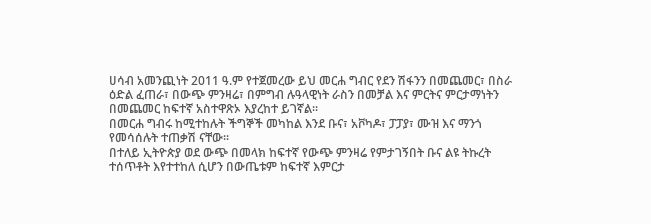ሀሳብ አመንጪነት 2011 ዓ.ም የተጀመረው ይህ መርሐ ግብር የደን ሽፋንን በመጨመር፣ በስራ ዕድል ፈጠራ፣ በውጭ ምንዛሬ፣ በምግብ ሉዓላዊነት ራስን በመቻል እና ምርትና ምርታማነትን በመጨመር ከፍተኛ አስተዋጽኦ እያረከተ ይገኛል፡፡
በመርሐ ግብሩ ከሚተከሉት ችግኞች መካከል እንደ ቡና፣ አቮካዶ፣ ፓፓያ፣ ሙዝ እና ማንጎ የመሳሰሉት ተጠቃሽ ናቸው፡፡
በተለይ ኢትዮጵያ ወደ ውጭ በመላክ ከፍተኛ የውጭ ምንዛሬ የምታገኝበት ቡና ልዩ ትኩረት ተሰጥቶት እየተተከለ ሲሆን በውጤቱም ከፍተኛ እምርታ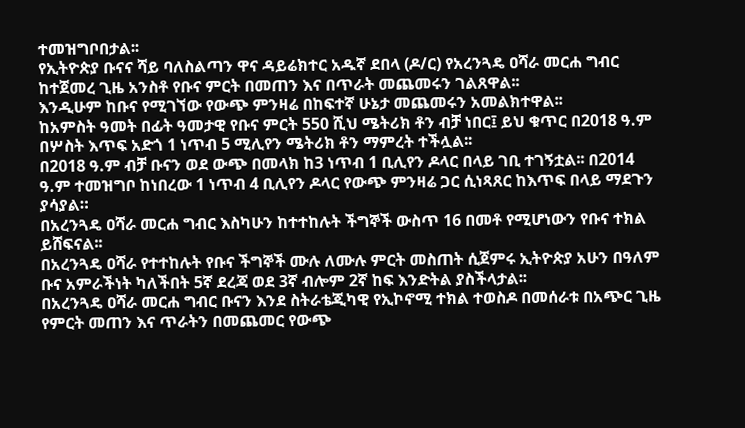ተመዝግቦበታል፡፡
የኢትዮጵያ ቡናና ሻይ ባለስልጣን ዋና ዳይሬክተር አዱኛ ደበላ (ዶ/ር) የአረንጓዴ ዐሻራ መርሐ ግብር ከተጀመረ ጊዜ አንስቶ የቡና ምርት በመጠን እና በጥራት መጨመሩን ገልጸዋል፡፡
እንዲሁም ከቡና የሚገኘው የውጭ ምንዛሬ በከፍተኛ ሁኔታ መጨመሩን አመልክተዋል፡፡
ከአምስት ዓመት በፊት ዓመታዊ የቡና ምርት 550 ሺህ ሜትሪክ ቶን ብቻ ነበር፤ ይህ ቁጥር በ2018 ዓ.ም በሦስት እጥፍ አድጎ 1 ነጥብ 5 ሚሊየን ሜትሪክ ቶን ማምረት ተችሏል፡፡
በ2018 ዓ.ም ብቻ ቡናን ወደ ውጭ በመላክ ከ3 ነጥብ 1 ቢሊየን ዶላር በላይ ገቢ ተገኝቷል፡፡ በ2014 ዓ.ም ተመዝግቦ ከነበረው 1 ነጥብ 4 ቢሊየን ዶላር የውጭ ምንዛሬ ጋር ሲነጻጸር ከእጥፍ በላይ ማደጉን ያሳያል።
በአረንጓዴ ዐሻራ መርሐ ግብር እስካሁን ከተተከሉት ችግኞች ውስጥ 16 በመቶ የሚሆነውን የቡና ተክል ይሸፍናል፡፡
በአረንጓዴ ዐሻራ የተተከሉት የቡና ችግኞች ሙሉ ለሙሉ ምርት መስጠት ሲጀምሩ ኢትዮጵያ አሁን በዓለም ቡና አምራችነት ካለችበት 5ኛ ደረጃ ወደ 3ኛ ብሎም 2ኛ ከፍ እንድትል ያስችላታል፡፡
በአረንጓዴ ዐሻራ መርሐ ግብር ቡናን እንደ ስትራቴጂካዊ የኢኮኖሚ ተክል ተወስዶ በመሰራቱ በአጭር ጊዜ የምርት መጠን እና ጥራትን በመጨመር የውጭ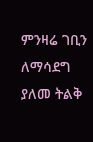ምንዛሬ ገቢን ለማሳደግ ያለመ ትልቅ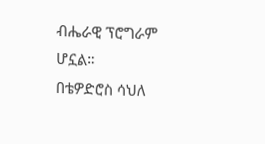ብሔራዊ ፕሮግራም ሆኗል።
በቴዎድሮስ ሳህለ